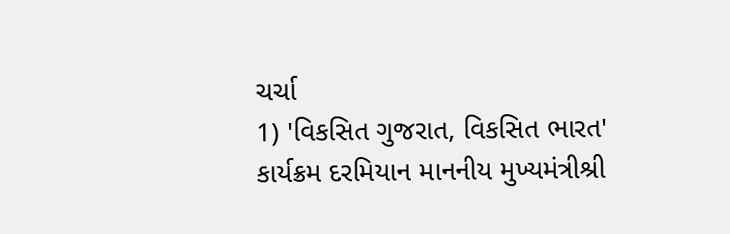ચર્ચા
1) 'વિકસિત ગુજરાત, વિકસિત ભારત' કાર્યક્રમ દરમિયાન માનનીય મુખ્યમંત્રીશ્રી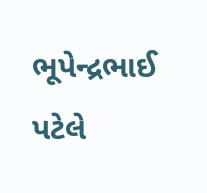ભૂપેન્દ્રભાઈ પટેલે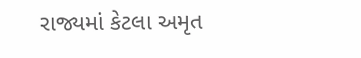રાજ્યમાં કેટલા અમૃત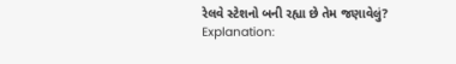રેલવે સ્ટેશનો બની રહ્યા છે તેમ જણાવેલું?
Explanation: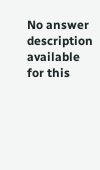No answer description available for this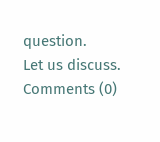question.
Let us discuss.
Comments (0)